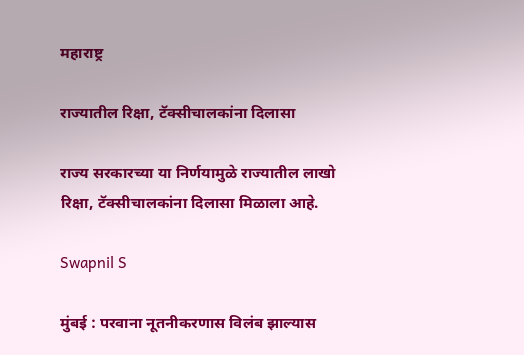महाराष्ट्र

राज्यातील रिक्षा, टॅक्सीचालकांना दिलासा

राज्य सरकारच्या या निर्णयामुळे राज्यातील लाखो रिक्षा, टॅक्सीचालकांना दिलासा मिळाला आहे.

Swapnil S

मुंबई : परवाना नूतनीकरणास विलंब झाल्यास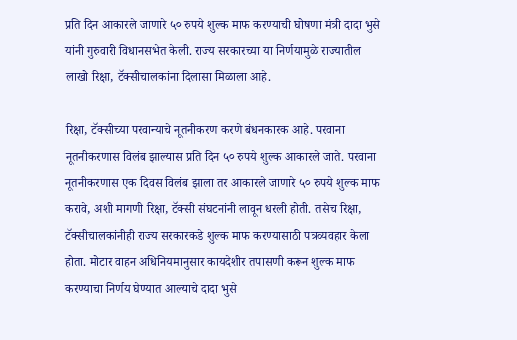प्रति दिन आकारले जाणारे ५० रुपये शुल्क माफ करण्याची घोषणा मंत्री दादा भुसे यांनी गुरुवारी विधानसभेत केली. राज्य सरकारच्या या निर्णयामुळे राज्यातील लाखो रिक्षा, टॅक्सीचालकांना दिलासा मिळाला आहे.

रिक्षा, टॅक्सीच्या परवान्याचे नूतनीकरण करणे बंधनकारक आहे. परवाना नूतनीकरणास विलंब झाल्यास प्रति दिन ५० रुपये शुल्क आकारले जाते. परवाना नूतनीकरणास एक दिवस विलंब झाला तर आकारले जाणारे ५० रुपये शुल्क माफ करावे, अशी मागणी रिक्षा, टॅक्सी संघटनांनी लावून धरली होती. तसेच रिक्षा, टॅक्सीचालकांनीही राज्य सरकारकडे शुल्क माफ करण्यासाठी पत्रव्यवहार केला होता. मोटार वाहन अधिनियमानुसार कायदेशीर तपासणी करून शुल्क माफ करण्याचा निर्णय घेण्यात आल्याचे दादा भुसे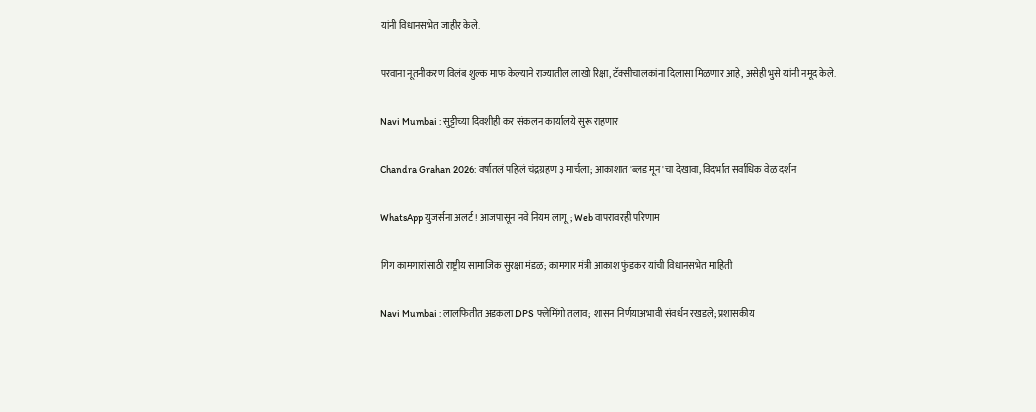यांनी विधानसभेत जाहीर केले.

परवाना नूतनीकरण विलंब शुल्क माफ केल्याने राज्यातील लाखो रिक्षा, टॅक्सीचालकांना दिलासा मिळणार आहे, असेही भुसे यांनी नमूद केले.

Navi Mumbai : सुट्टीच्या दिवशीही कर संकलन कार्यालये सुरू राहणार

Chandra Grahan 2026: वर्षातलं पहिलं चंद्रग्रहण ३ मार्चला; आकाशात 'ब्लड मून'चा देखावा, विदर्भात सर्वाधिक वेळ दर्शन

WhatsApp युजर्सना अलर्ट! आजपासून नवे नियम लागू; Web वापरावरही परिणाम

गिग कामगारांसाठी राष्ट्रीय सामाजिक सुरक्षा मंडळ; कामगार मंत्री आकाश फुंडकर यांची विधानसभेत माहिती

Navi Mumbai : लालफितीत अडकला DPS फ्लेमिंगो तलाव; शासन निर्णयाअभावी संवर्धन रखडले; प्रशासकीय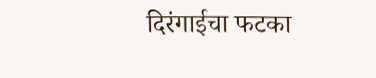दिरंगाईचा फटका